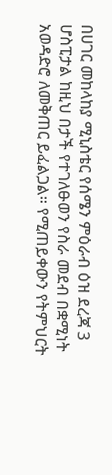በሀገር መከላከያ ሚኒስቴር የሰሜን ምዕራብ ዕዝ ደረጃ 3 ሆስፒታል ከዚህ በታች የተገለፁወን የስራ መደብ በቋሚነት አወዳድሮ ለመቅጠር ይፈልጋል። የሚጠይቀውን የትምህርት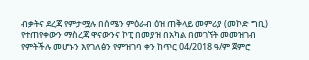ብቃትና ደረጃ የምታሟሉ በሰሜን ምዕራብ ዕዝ ጠቅላይ መምሪያ (መኮድ ግቢ) የተጠየቀውን ማስረጃ ዋናውንና ኮፒ በመያዝ በአካል በመገኘት መመዝገብ የምትችሉ መሆኑን እየገለፅን የምዝገባ ቀን ከጥር 04/2018 ዓ/ም ጀምሮ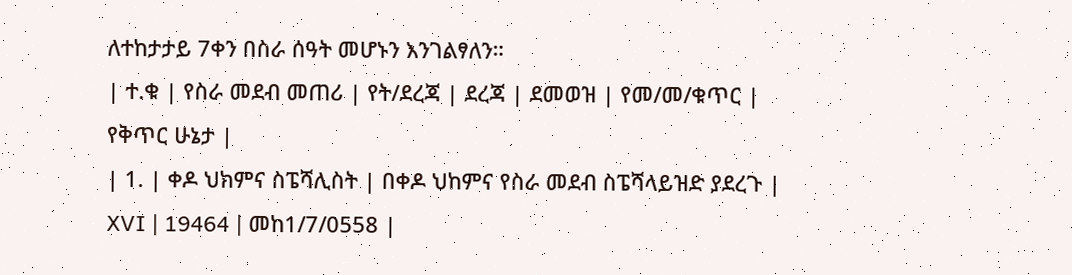ለተከታታይ 7ቀን በስራ ሰዓት መሆኑን እንገልፃለን።
| ተ.ቁ | የስራ መደብ መጠሪ | የት/ደረጃ | ደረጃ | ደመወዝ | የመ/መ/ቁጥር | የቅጥር ሁኔታ |
| 1. | ቀዶ ህክምና ስፔሻሊስት | በቀዶ ህከምና የስራ መደብ ስፔሻላይዝድ ያደረጉ | XVI | 19464 | መከ1/7/0558 |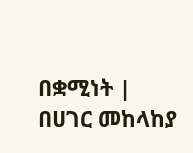በቋሚነት |
በሀገር መከላከያ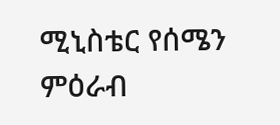ሚኒስቴር የሰሜን ምዕራብ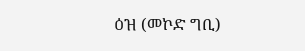ዕዝ (መኮድ ግቢ)